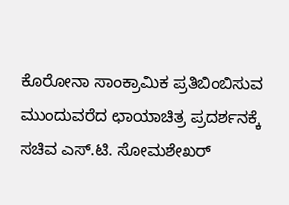ಕೊರೋನಾ ಸಾಂಕ್ರಾಮಿಕ ಪ್ರತಿಬಿಂಬಿಸುವ ಮುಂದುವರೆದ ಛಾಯಾಚಿತ್ರ ಪ್ರದರ್ಶನಕ್ಕೆ ಸಚಿವ ಎಸ್.ಟಿ. ಸೋಮಶೇಖರ್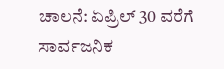ಚಾಲನೆ: ಏಪ್ರಿಲ್ 30 ವರೆಗೆ ಸಾರ್ವಜನಿಕ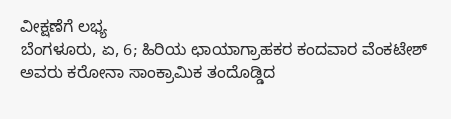ವೀಕ್ಷಣೆಗೆ ಲಭ್ಯ
ಬೆಂಗಳೂರು, ಏ, 6; ಹಿರಿಯ ಛಾಯಾಗ್ರಾಹಕರ ಕಂದವಾರ ವೆಂಕಟೇಶ್ ಅವರು ಕರೋನಾ ಸಾಂಕ್ರಾಮಿಕ ತಂದೊಡ್ಡಿದ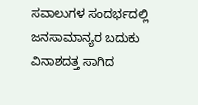ಸವಾಲುಗಳ ಸಂದರ್ಭದಲ್ಲಿ ಜನಸಾಮಾನ್ಯರ ಬದುಕು ವಿನಾಶದತ್ತ ಸಾಗಿದ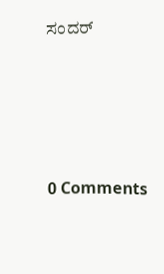ಸಂದರ್




0 Comments